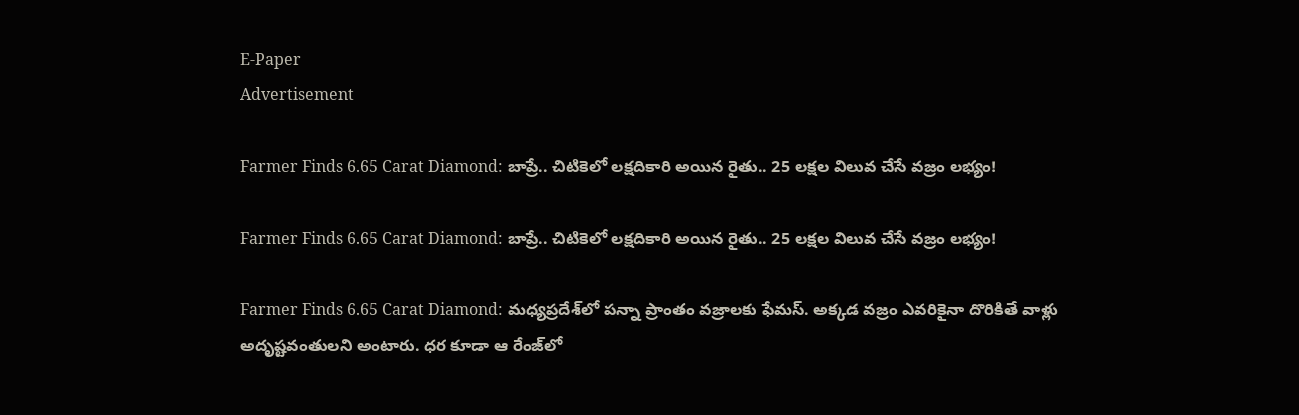E-Paper
Advertisement

Farmer Finds 6.65 Carat Diamond: బాప్రే.. చిటికెలో లక్షదికారి అయిన రైతు.. 25 లక్షల విలువ చేసే వజ్రం లభ్యం!

Farmer Finds 6.65 Carat Diamond: బాప్రే.. చిటికెలో లక్షదికారి అయిన రైతు.. 25 లక్షల విలువ చేసే వజ్రం లభ్యం!

Farmer Finds 6.65 Carat Diamond: మధ్యప్రదేశ్‌లో పన్నా ప్రాంతం వజ్రాలకు ఫేమస్. అక్కడ వజ్రం ఎవరికైనా దొరికితే వాళ్లు అదృష్టవంతులని అంటారు. ధర కూడా ఆ రేంజ్‌లో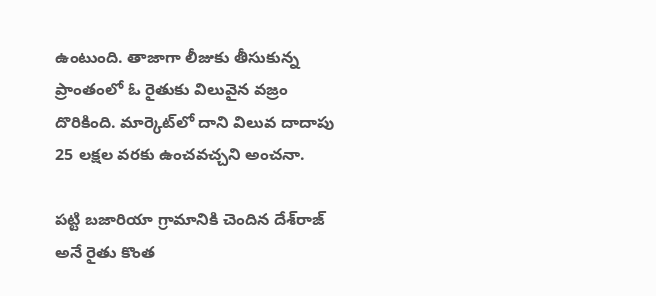ఉంటుంది. తాజాగా లీజుకు తీసుకున్న ప్రాంతంలో ఓ రైతుకు విలువైన వజ్రం దొరికింది. మార్కెట్‌లో దాని విలువ దాదాపు 25 లక్షల వరకు ఉంచవచ్చని అంచనా.

పట్టి బజారియా గ్రామానికి చెందిన దేశ్‌రాజ్ అనే రైతు కొంత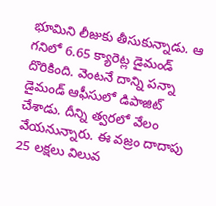భూమిని లీజుకు తీసుకున్నాడు. ఆ గనిలో 6.65 క్యారెట్ల డైమండ్ దొరికింది. వెంటనే దాన్ని పన్నా డైమండ్ ఆఫీసులో డిపాజిట్ చేశాడు. దీన్ని త్వరలో వేలం వేయనున్నారు. ఈ వజ్రం దాదాపు 25 లక్షలు విలువ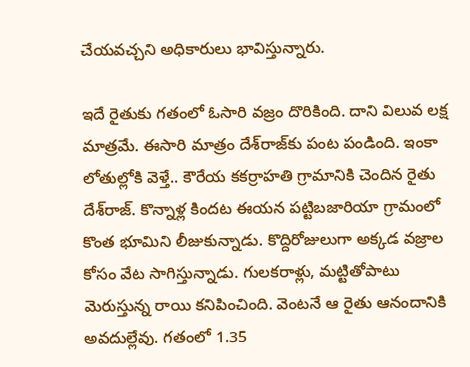చేయవచ్చని అధికారులు భావిస్తున్నారు.

ఇదే రైతుకు గతంలో ఓసారి వజ్రం దొరికింది. దాని విలువ లక్ష మాత్రమే. ఈసారి మాత్రం దేశ్‌రాజ్‌కు పంట పండింది. ఇంకా లోతుల్లోకి వెళ్తే.. కౌరేయ కకర్రాహతి గ్రామానికి చెందిన రైతు దేశ్‌రాజ్. కొన్నాళ్ల కిందట ఈయన పట్టిబజారియా గ్రామంలో కొంత భూమిని లీజుకున్నాడు. కొద్దిరోజులుగా అక్కడ వజ్రాల కోసం వేట సాగిస్తున్నాడు. గులకరాళ్లు, మట్టితోపాటు మెరుస్తున్న రాయి కనిపించింది. వెంటనే ఆ రైతు ఆనందానికి అవదుల్లేవు. గతంలో 1.35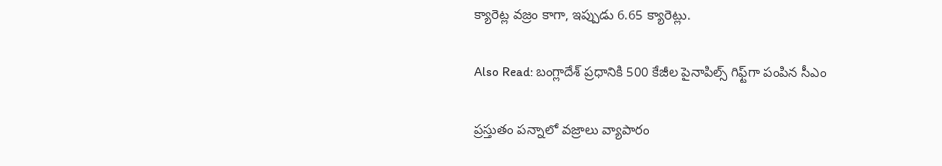క్యారెట్ల వజ్రం కాగా, ఇప్పుడు 6.65 క్యారెట్లు.

Also Read: బంగ్లాదేశ్ ప్రధానికి 500 కేజీల పైనాపిల్స్ గిఫ్ట్‌గా పంపిన సీఎం

ప్రస్తుతం పన్నాలో వజ్రాలు వ్యాపారం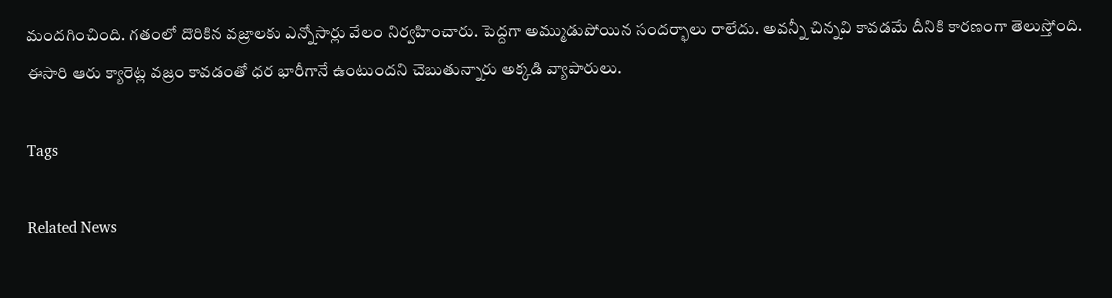మందగించింది. గతంలో దొరికిన వజ్రాలకు ఎన్నోసార్లు వేలం నిర్వహించారు. పెద్దగా అమ్ముడుపోయిన సందర్భాలు రాలేదు. అవన్నీ చిన్నవి కావడమే దీనికి కారణంగా తెలుస్తోంది. ఈసారి ఆరు క్యారెట్ల వజ్రం కావడంతో ధర భారీగానే ఉంటుందని చెబుతున్నారు అక్కడి వ్యాపారులు.

Tags

Related News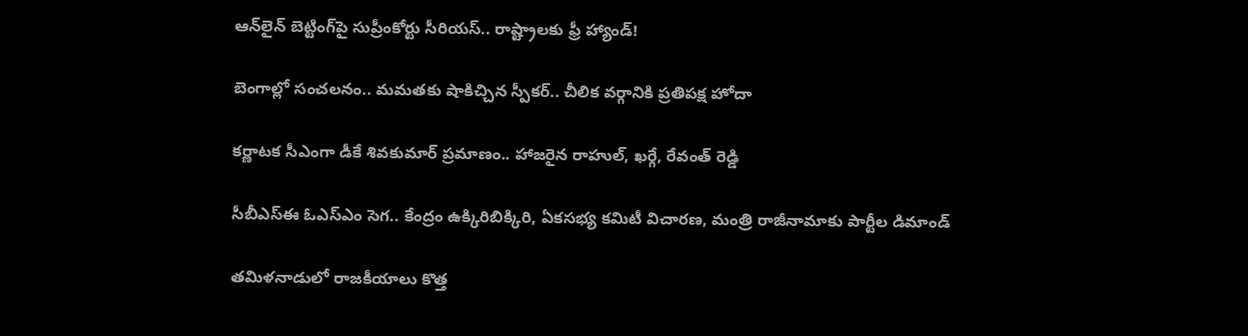ఆన్‌లైన్ బెట్టింగ్‌పై సుప్రీంకోర్టు సీరియస్.. రాష్ట్రాలకు ఫ్రీ హ్యాండ్!

బెంగాల్లో సంచలనం.. మమతకు షాకిచ్చిన స్పీకర్.. చీలిక వర్గానికి ప్రతిపక్ష హోదా

కర్ణాటక సీఎంగా డీకే శివకుమార్‌ ప్రమాణం.. హాజరైన రాహుల్, ఖర్గే, రేవంత్ రెడ్డి

సీబీఎస్ఈ ఓఎస్ఎం సెగ.. కేంద్రం ఉక్కిరిబిక్కిరి, ఏకసభ్య కమిటీ విచారణ, మంత్రి రాజీనామాకు పార్టీల డిమాండ్

తమిళనాడులో రాజకీయాలు కొత్త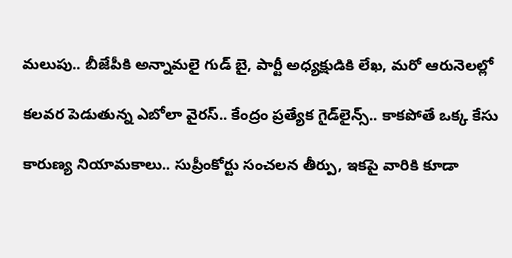మలుపు.. బీజేపీకి అన్నామలై గుడ్ బై, పార్టీ అధ్యక్షుడికి లేఖ, మరో ఆరునెలల్లో

కలవర పెడుతున్న ఎబోలా వైరస్.. కేంద్రం ప్రత్యేక గైడ్‌లైన్స్.. కాకపోతే ఒక్క కేసు

కారుణ్య నియామకాలు.. సుప్రీంకోర్టు సంచలన తీర్పు, ఇకపై వారికి కూడా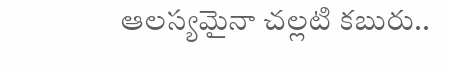ఆలస్యమైనా చల్లటి కబురు..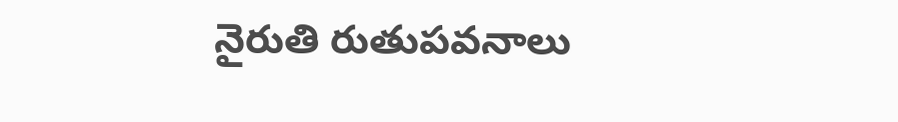నైరుతి రుతుపవనాలు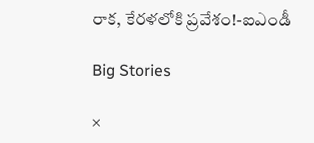రాక, కేరళలోకి ప్రవేశం!-ఐఎండీ

Big Stories

×